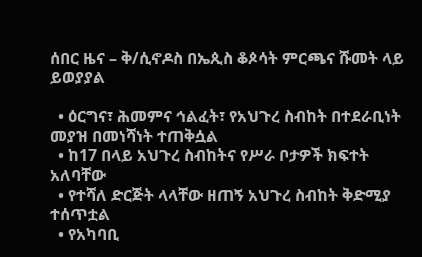ሰበር ዜና – ቅ/ሲኖዶስ በኤጲስ ቆጶሳት ምርጫና ሹመት ላይ ይወያያል

  • ዕርግና፣ ሕመምና ኅልፈት፣ የአህጉረ ስብከት በተደራቢነት መያዝ በመነሻነት ተጠቅሷል
  • ከ17 በላይ አህጉረ ስብከትና የሥራ ቦታዎች ክፍተት አለባቸው
  • የተሻለ ድርጅት ላላቸው ዘጠኝ አህጉረ ስብከት ቅድሚያ ተሰጥቷል
  • የአካባቢ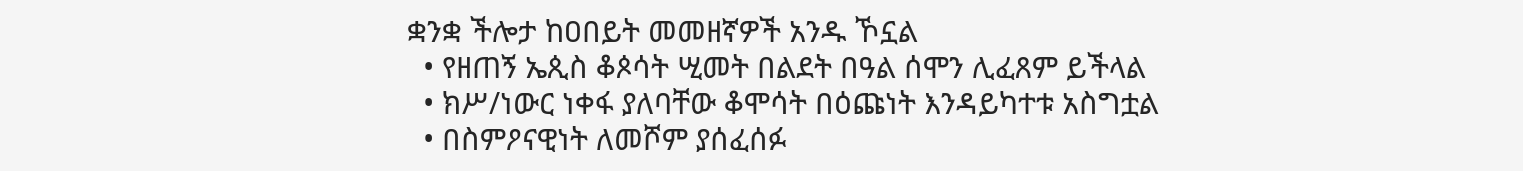ቋንቋ ችሎታ ከዐበይት መመዘኛዎች አንዱ ኾኗል
  • የዘጠኝ ኤጲስ ቆጶሳት ሢመት በልደት በዓል ሰሞን ሊፈጸም ይችላል
  • ክሥ/ነውር ነቀፋ ያለባቸው ቆሞሳት በዕጩነት እንዳይካተቱ አስግቷል
  • በስምዖናዊነት ለመሾም ያሰፈሰፉ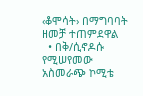‹ቆሞሳት› በማግባባት ዘመቻ ተጠምደዋል
  • በቅ/ሲኖዶሱ የሚሠየመው አስመራጭ ኮሚቴ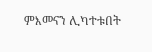ምእመናን ሊካተቱበት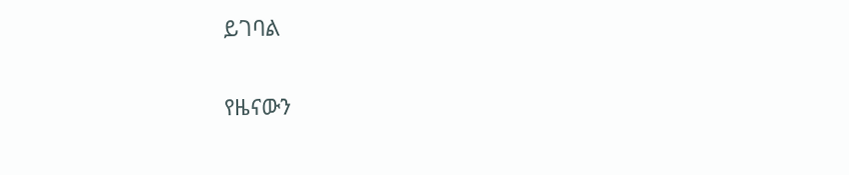ይገባል

የዜናውን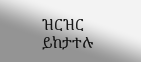ዝርዝር ይከታተሉ